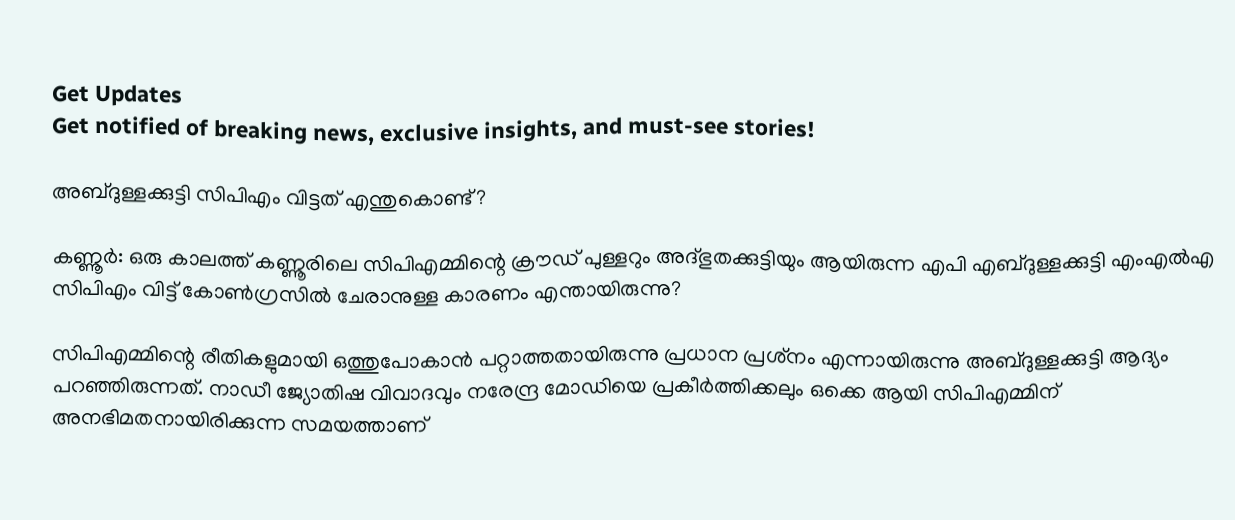Get Updates
Get notified of breaking news, exclusive insights, and must-see stories!

അബ്ദുള്ളക്കുട്ടി സിപിഎം വിട്ടത് എന്തുകൊണ്ട്?

കണ്ണൂര്‍: ഒരു കാലത്ത് കണ്ണൂരിലെ സിപിഎമ്മിന്റെ ക്രൗഡ് പുള്ളറും അദ്ഭുതക്കുട്ടിയും ആയിരുന്ന എപി എബ്ദുള്ളക്കുട്ടി എംഎല്‍എ സിപിഎം വിട്ട് കോണ്‍ഗ്രസില്‍ ചേരാനുള്ള കാരണം എന്തായിരുന്നു?

സിപിഎമ്മിന്റെ രീതികളുമായി ഒത്തുപോകാന്‍ പറ്റാത്തതായിരുന്നു പ്രധാന പ്രശ്‌നം എന്നായിരുന്നു അബ്ദുള്ളക്കുട്ടി ആദ്യം പറഞ്ഞിരുന്നത്. നാഡീ ജ്യോതിഷ വിവാദവും നരേന്ദ്ര മോഡിയെ പ്രകീര്‍ത്തിക്കലും ഒക്കെ ആയി സിപിഎമ്മിന് അനഭിമതനായിരിക്കുന്ന സമയത്താണ്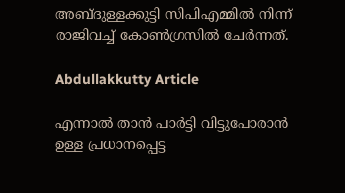അബ്ദുള്ളക്കുട്ടി സിപിഎമ്മില്‍ നിന്ന് രാജിവച്ച് കോണ്‍ഗ്രസില്‍ ചേര്‍ന്നത്.

Abdullakkutty Article

എന്നാല്‍ താന്‍ പാര്‍ട്ടി വിട്ടുപോരാന്‍ ഉള്ള പ്രധാനപ്പെട്ട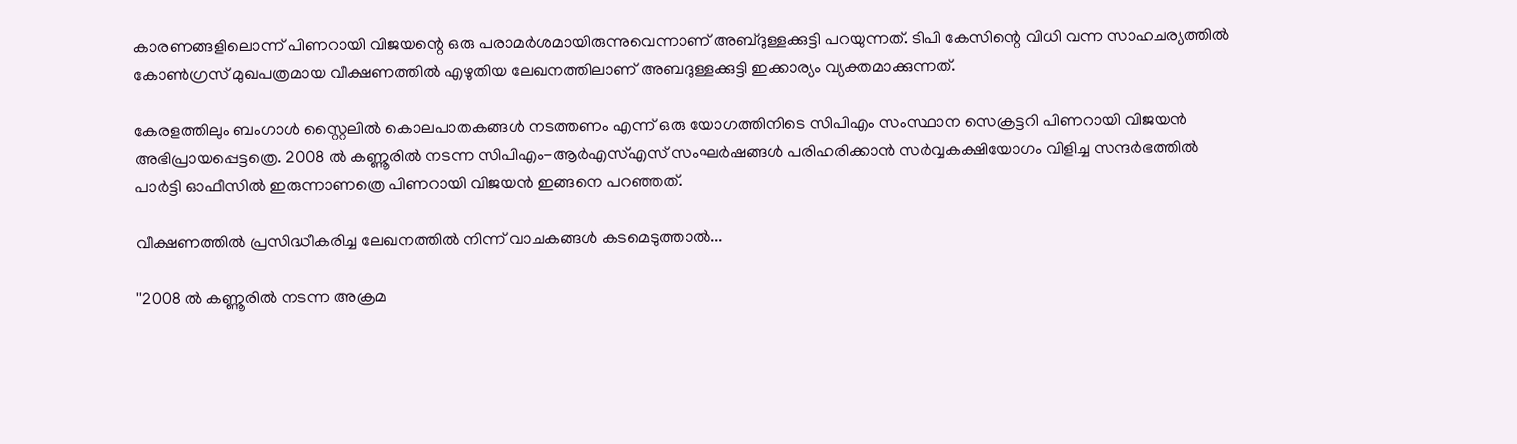കാരണങ്ങളിലൊന്ന് പിണറായി വിജയന്റെ ഒരു പരാമര്‍ശമായിരുന്നുവെന്നാണ് അബ്ദുള്ളക്കുട്ടി പറയുന്നത്. ടിപി കേസിന്റെ വിധി വന്ന സാഹചര്യത്തില്‍ കോണ്‍ഗ്രസ് മുഖപത്രമായ വീക്ഷണത്തില്‍ എഴുതിയ ലേഖനത്തിലാണ് അബദുള്ളക്കുട്ടി ഇക്കാര്യം വ്യക്തമാക്കുന്നത്.

കേരളത്തിലും ബംഗാള്‍ സ്റ്റൈലില്‍ കൊലപാതകങ്ങള്‍ നടത്തണം എന്ന് ഒരു യോഗത്തിനിടെ സിപിഎം സംസ്ഥാന സെക്രട്ടറി പിണറായി വിജയന്‍ അഭിപ്രായപ്പെട്ടത്രെ. 2008 ല്‍ കണ്ണൂരില്‍ നടന്ന സിപിഎം-ആര്‍എസ്എസ് സംഘര്‍ഷങ്ങള്‍ പരിഹരിക്കാന്‍ സര്‍വ്വകക്ഷിയോഗം വിളിച്ച സന്ദര്‍ഭത്തില്‍ പാര്‍ട്ടി ഓഫീസില്‍ ഇരുന്നാണത്രെ പിണറായി വിജയന്‍ ഇങ്ങനെ പറഞ്ഞത്.

വീക്ഷണത്തില്‍ പ്രസിദ്ധീകരിച്ച ലേഖനത്തില്‍ നിന്ന് വാചകങ്ങള്‍ കടമെടുത്താല്‍...

''2008 ല്‍ കണ്ണൂരില്‍ നടന്ന അക്രമ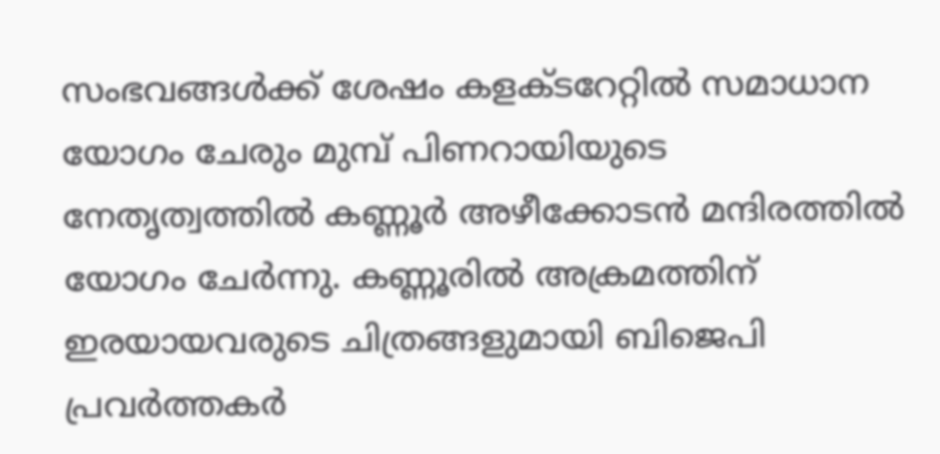സംഭവങ്ങള്‍ക്ക് ശേഷം കളക്ടറേറ്റില്‍ സമാധാന യോഗം ചേരും മുമ്പ് പിണറായിയുടെ നേതൃത്വത്തില്‍ കണ്ണൂര്‍ അഴീക്കോടന്‍ മന്ദിരത്തില്‍ യോഗം ചേര്‍ന്നു. കണ്ണൂരില്‍ അക്രമത്തിന് ഇരയായവരുടെ ചിത്രങ്ങളുമായി ബിജെപി പ്രവര്‍ത്തകര്‍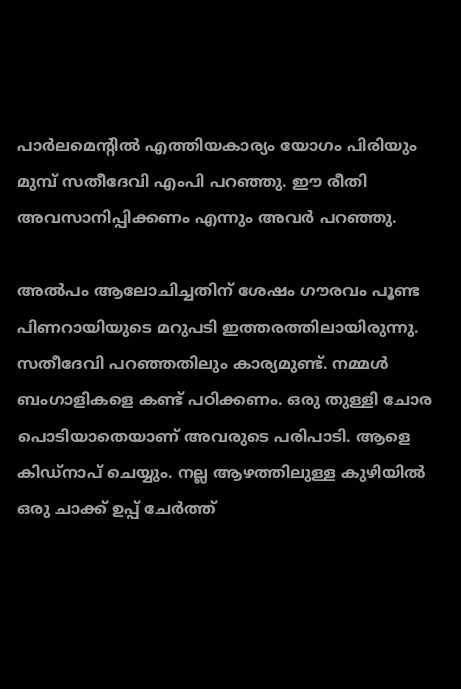പാര്‍ലമെന്റില്‍ എത്തിയകാര്യം യോഗം പിരിയും മുമ്പ് സതീദേവി എംപി പറഞ്ഞു. ഈ രീതി അവസാനിപ്പിക്കണം എന്നും അവര്‍ പറഞ്ഞു.

അല്‍പം ആലോചിച്ചതിന് ശേഷം ഗൗരവം പൂണ്ട പിണറായിയുടെ മറുപടി ഇത്തരത്തിലായിരുന്നു. സതീദേവി പറഞ്ഞതിലും കാര്യമുണ്ട്. നമ്മള്‍ ബംഗാളികളെ കണ്ട് പഠിക്കണം. ഒരു തുള്ളി ചോര പൊടിയാതെയാണ് അവരുടെ പരിപാടി. ആളെ കിഡ്‌നാപ് ചെയ്യും. നല്ല ആഴത്തിലുള്ള കുഴിയില്‍ ഒരു ചാക്ക് ഉപ്പ് ചേര്‍ത്ത്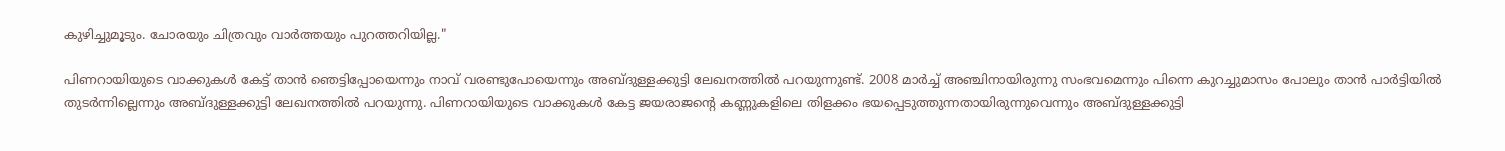കുഴിച്ചുമൂടും. ചോരയും ചിത്രവും വാര്‍ത്തയും പുറത്തറിയില്ല."

പിണറായിയുടെ വാക്കുകള്‍ കേട്ട് താന്‍ ഞെട്ടിപ്പോയെന്നും നാവ് വരണ്ടുപോയെന്നും അബ്ദുള്ളക്കുട്ടി ലേഖനത്തില്‍ പറയുന്നുണ്ട്. 2008 മാര്‍ച്ച് അഞ്ചിനായിരുന്നു സംഭവമെന്നും പിന്നെ കുറച്ചുമാസം പോലും താന്‍ പാര്‍ട്ടിയില്‍ തുടര്‍ന്നില്ലെന്നും അബ്ദുള്ളക്കുട്ടി ലേഖനത്തില്‍ പറയുന്നു. പിണറായിയുടെ വാക്കുകള്‍ കേട്ട ജയരാജന്റെ കണ്ണുകളിലെ തിളക്കം ഭയപ്പെടുത്തുന്നതായിരുന്നുവെന്നും അബ്ദുള്ളക്കുട്ടി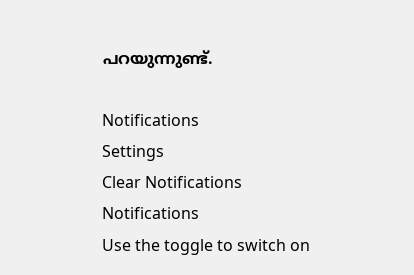പറയുന്നുണ്ട്.

Notifications
Settings
Clear Notifications
Notifications
Use the toggle to switch on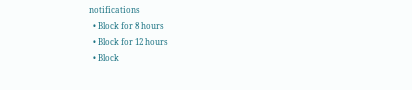notifications
  • Block for 8 hours
  • Block for 12 hours
  • Block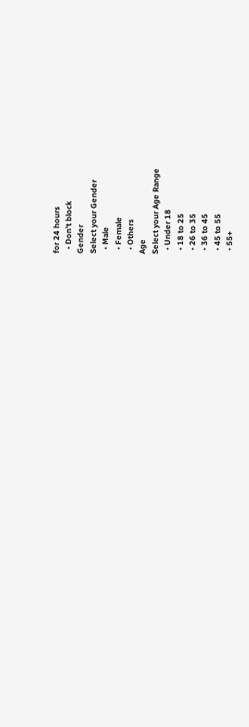for 24 hours
  • Don't block
Gender
Select your Gender
  • Male
  • Female
  • Others
Age
Select your Age Range
  • Under 18
  • 18 to 25
  • 26 to 35
  • 36 to 45
  • 45 to 55
  • 55+